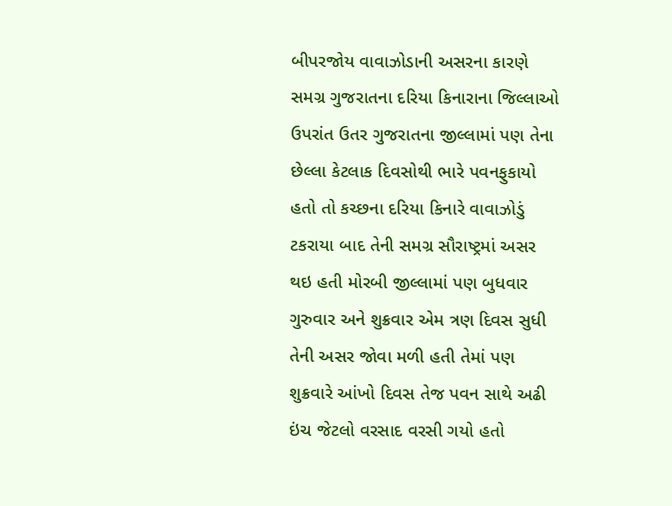બીપરજોય વાવાઝોડાની અસરના કારણે સમગ્ર ગુજરાતના દરિયા કિનારાના જિલ્લાઓ ઉપરાંત ઉતર ગુજરાતના જીલ્લામાં પણ તેના છેલ્લા કેટલાક દિવસોથી ભારે પવનફુકાયો હતો તો કચ્છના દરિયા કિનારે વાવાઝોડું ટકરાયા બાદ તેની સમગ્ર સૌરાષ્ટ્રમાં અસર થઇ હતી મોરબી જીલ્લામાં પણ બુધવાર ગુરુવાર અને શુક્રવાર એમ ત્રણ દિવસ સુધી તેની અસર જોવા મળી હતી તેમાં પણ શુક્રવારે આંખો દિવસ તેજ પવન સાથે અઢી ઇંચ જેટલો વરસાદ વરસી ગયો હતો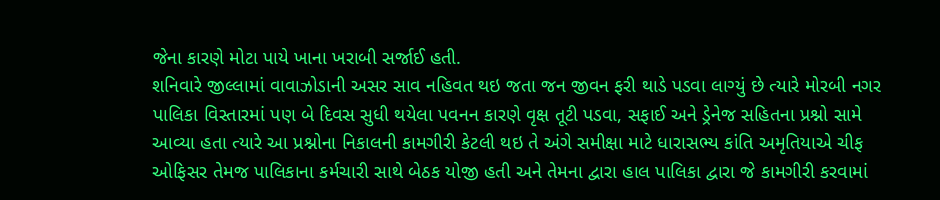જેના કારણે મોટા પાયે ખાના ખરાબી સર્જાઈ હતી.
શનિવારે જીલ્લામાં વાવાઝોડાની અસર સાવ નહિવત થઇ જતા જન જીવન ફરી થાડે પડવા લાગ્યું છે ત્યારે મોરબી નગર પાલિકા વિસ્તારમાં પણ બે દિવસ સુધી થયેલા પવનન કારણે વૃક્ષ તૂટી પડવા, સફાઈ અને ડ્રેનેજ સહિતના પ્રશ્નો સામે આવ્યા હતા ત્યારે આ પ્રશ્નોના નિકાલની કામગીરી કેટલી થઇ તે અંગે સમીક્ષા માટે ધારાસભ્ય કાંતિ અમૃતિયાએ ચીફ ઓફિસર તેમજ પાલિકાના કર્મચારી સાથે બેઠક યોજી હતી અને તેમના દ્વારા હાલ પાલિકા દ્વારા જે કામગીરી કરવામાં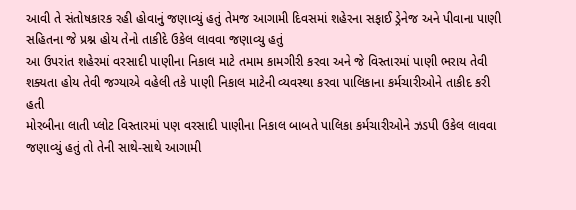આવી તે સંતોષકારક રહી હોવાનું જણાવ્યું હતું તેમજ આગામી દિવસમાં શહેરના સફાઈ ડ્રેનેજ અને પીવાના પાણી સહિતના જે પ્રશ્ન હોય તેનો તાકીદે ઉકેલ લાવવા જણાવ્યુ હતું
આ ઉપરાંત શહેરમાં વરસાદી પાણીના નિકાલ માટે તમામ કામગીરી કરવા અને જે વિસ્તારમાં પાણી ભરાય તેવી શક્યતા હોય તેવી જગ્યાએ વહેલી તકે પાણી નિકાલ માટેની વ્યવસ્થા કરવા પાલિકાના કર્મચારીઓને તાકીદ કરી હતી
મોરબીના લાતી પ્લોટ વિસ્તારમાં પણ વરસાદી પાણીના નિકાલ બાબતે પાલિકા કર્મચારીઓને ઝડપી ઉકેલ લાવવા જણાવ્યું હતું તો તેની સાથે-સાથે આગામી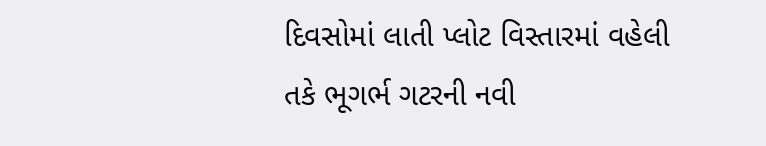દિવસોમાં લાતી પ્લોટ વિસ્તારમાં વહેલી તકે ભૂગર્ભ ગટરની નવી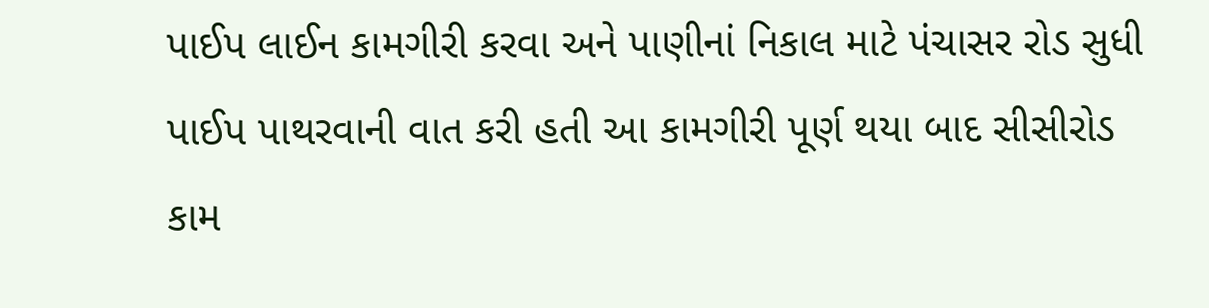પાઈપ લાઈન કામગીરી કરવા અને પાણીનાં નિકાલ માટે પંચાસર રોડ સુધી પાઈપ પાથરવાની વાત કરી હતી આ કામગીરી પૂર્ણ થયા બાદ સીસીરોડ કામ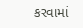કરવામાં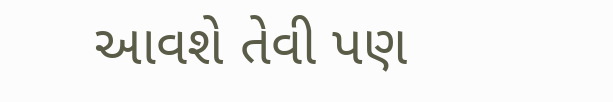આવશે તેવી પણ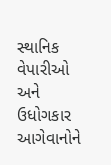સ્થાનિક વેપારીઓ અને ઉધોગકાર આગેવાનોને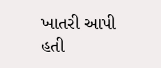ખાતરી આપી હતી